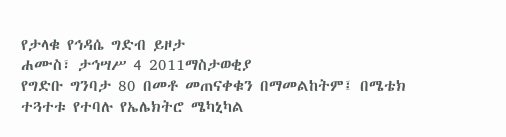የታላቁ የኅዳሴ ግድብ ይዞታ
ሐሙስ፣ ታኅሣሥ 4 2011ማስታወቂያ
የግድቡ ግንባታ 80 በመቶ መጠናቀቁን በማመልከትም፤ በሜቴክ ተጓተቱ የተባሉ የኤሌክትሮ ሜካኒካል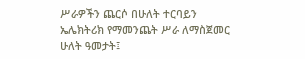ሥራዎችን ጨርሶ በሁለት ተርባይን ኤሌክትሪክ የማመንጨት ሥራ ለማስጀመር ሁለት ዓመታት፤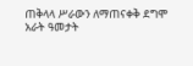ጠቅላላ ሥራውን ለማጠናቀቅ ደግሞ አራት ዓመታት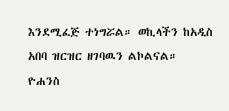እንደሚፈጅ ተነግሯል። ወኪላችን ከአዲስ አበባ ዝርዝር ዘገባዉን ልኮልናል።
ዮሐንስ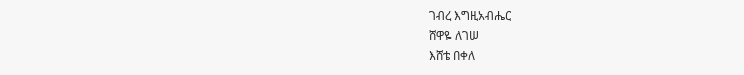ገብረ እግዚአብሔር
ሸዋዬ ለገሠ
እሸቴ በቀለ